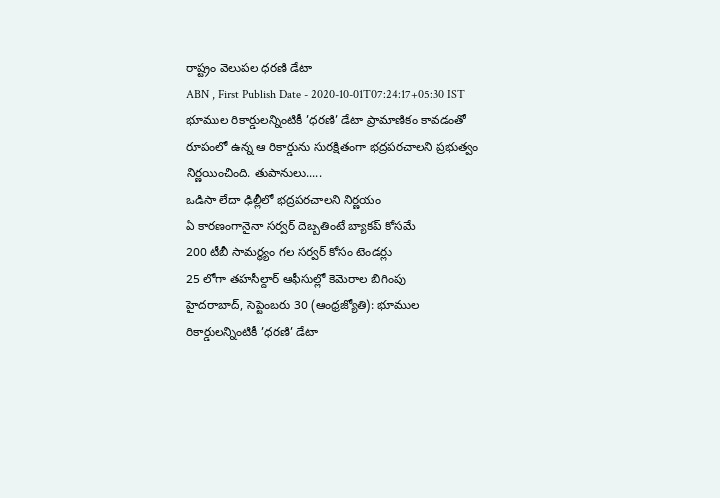రాష్ట్రం వెలుపల ధరణి డేటా
ABN , First Publish Date - 2020-10-01T07:24:17+05:30 IST
భూముల రికార్డులన్నింటికీ ’ధరణి’ డేటా ప్రామాణికం కావడంతో రూపంలో ఉన్న ఆ రికార్డును సురక్షితంగా భద్రపరచాలని ప్రభుత్వం నిర్ణయించింది. తుపానులు.....
ఒడిసా లేదా ఢిల్లీలో భద్రపరచాలని నిర్ణయం
ఏ కారణంగానైనా సర్వర్ దెబ్బతింటే బ్యాకప్ కోసమే
200 టీబీ సామర్థ్యం గల సర్వర్ కోసం టెండర్లు
25 లోగా తహసీల్దార్ ఆఫీసుల్లో కెమెరాల బిగింపు
హైదరాబాద్, సెప్టెంబరు 30 (ఆంధ్రజ్యోతి): భూముల రికార్డులన్నింటికీ ’ధరణి’ డేటా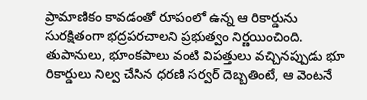ప్రామాణికం కావడంతో రూపంలో ఉన్న ఆ రికార్డును సురక్షితంగా భద్రపరచాలని ప్రభుత్వం నిర్ణయించింది. తుపానులు, భూంకపాలు వంటి విపత్తులు వచ్చినప్పుడు భూ రికార్డులు నిల్వ చేసిన ధరణి సర్వర్ దెబ్బతింటే, ఆ వెంటనే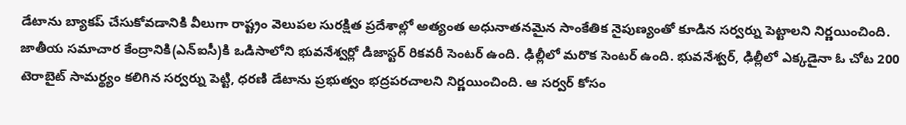డేటాను బ్యాకప్ చేసుకోవడానికి వీలుగా రాష్ట్రం వెలుపల సురక్షిత ప్రదేశాల్లో అత్యంత అధునాతనమైన సాంకేతిక నైపుణ్యంతో కూడిన సర్వర్ను పెట్టాలని నిర్ణయించింది. జాతీయ సమాచార కేంద్రానికి(ఎన్ఐసీ)కి ఒడిసాలోని భువనేశ్వర్లో డిజాస్టర్ రికవరీ సెంటర్ ఉంది. ఢిల్లీలో మరొక సెంటర్ ఉంది. భువనేశ్వర్, ఢిల్లీలో ఎక్కడైనా ఓ చోట 200 టెరాబైట్ సామర్థ్యం కలిగిన సర్వర్ను పెట్టి, ధరణి డేటాను ప్రభుత్వం భద్రపరచాలని నిర్ణయించింది. ఆ సర్వర్ కోసం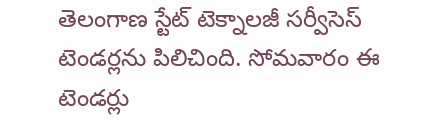తెలంగాణ స్టేట్ టెక్నాలజీ సర్వీసెస్ టెండర్లను పిలిచింది. సోమవారం ఈ టెండర్లు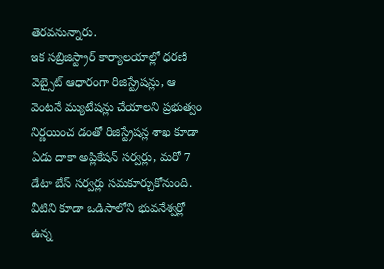తెరవనున్నారు.
ఇక సబ్రిజిస్ట్రార్ కార్యాలయాల్లో ధరణి వెబ్సైట్ ఆధారంగా రిజిస్ట్రేషన్లు, ఆ వెంటనే మ్యుటేషన్లు చేయాలని ప్రభుత్వం నిర్ణయించ డంతో రిజిస్ట్రేషన్ల శాఖ కూడా ఏడు దాకా అప్లికేషన్ సర్వర్లు, మరో 7 డేటా బేస్ సర్వర్లు సమకూర్చుకోనుంది. వీటిని కూడా ఒడిసాలోని భువనేశ్వర్లో ఉన్న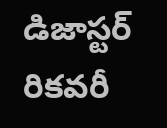డిజాస్టర్ రికవరీ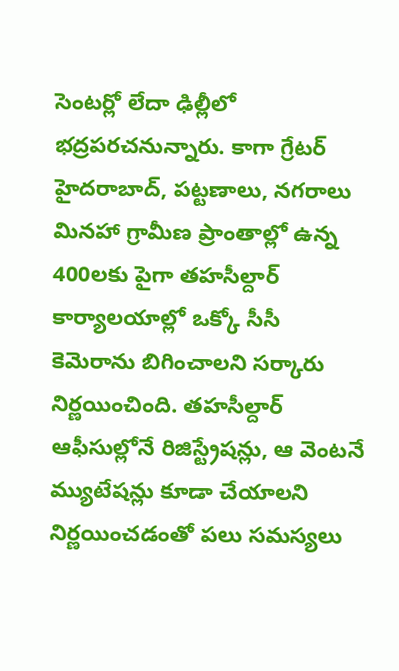సెంటర్లో లేదా ఢిల్లీలో భద్రపరచనున్నారు. కాగా గ్రేటర్ హైదరాబాద్, పట్టణాలు, నగరాలు మినహా గ్రామీణ ప్రాంతాల్లో ఉన్న 400లకు పైగా తహసీల్దార్ కార్యాలయాల్లో ఒక్కో సీసీ కెమెరాను బిగించాలని సర్కారు నిర్ణయించింది. తహసీల్దార్ ఆఫీసుల్లోనే రిజిస్ట్రేషన్లు, ఆ వెంటనే మ్యుటేషన్లు కూడా చేయాలని నిర్ణయించడంతో పలు సమస్యలు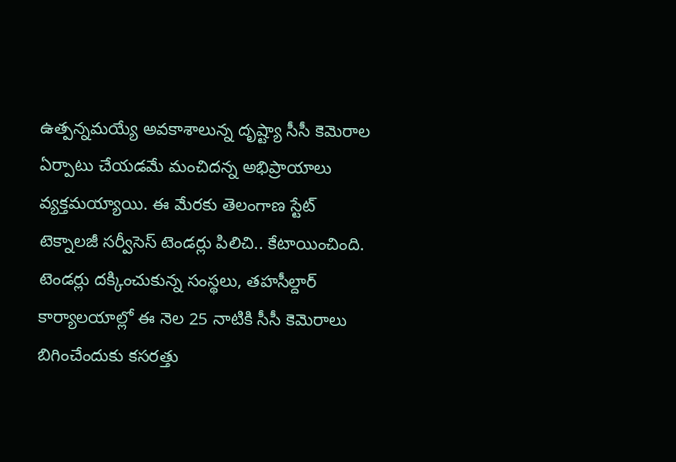ఉత్పన్నమయ్యే అవకాశాలున్న దృష్ట్యా సీసీ కెమెరాల ఏర్పాటు చేయడమే మంచిదన్న అభిప్రాయాలు వ్యక్తమయ్యాయి. ఈ మేరకు తెలంగాణ స్టేట్ టెక్నాలజీ సర్వీసెస్ టెండర్లు పిలిచి.. కేటాయించింది. టెండర్లు దక్కించుకున్న సంస్థలు, తహసీల్దార్ కార్యాలయాల్లో ఈ నెల 25 నాటికి సీసీ కెమెరాలు బిగించేందుకు కసరత్తు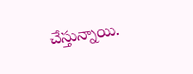చేస్తున్నాయి.